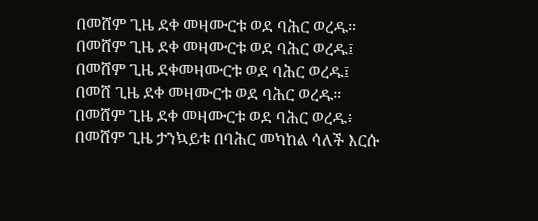በመሸም ጊዜ ደቀ መዛሙርቱ ወደ ባሕር ወረዱ።
በመሸም ጊዜ ደቀ መዛሙርቱ ወደ ባሕር ወረዱ፤
በመሸም ጊዜ ደቀመዛሙርቱ ወደ ባሕር ወረዱ፤
በመሸ ጊዜ ደቀ መዛሙርቱ ወደ ባሕር ወረዱ።
በመሸም ጊዜ ደቀ መዛሙርቱ ወደ ባሕር ወረዱ፥
በመሸም ጊዜ ታንኳይቱ በባሕር መካከል ሳለች እርሱ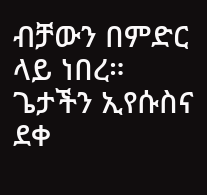ብቻውን በምድር ላይ ነበረ።
ጌታችን ኢየሱስና ደቀ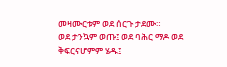መዛሙርቱም ወደ ሰርጉ ታደሙ።
ወደ ታንኳም ወጡ፤ ወደ ባሕር ማዶ ወደ ቅፍርናሆምም ሄዱ፤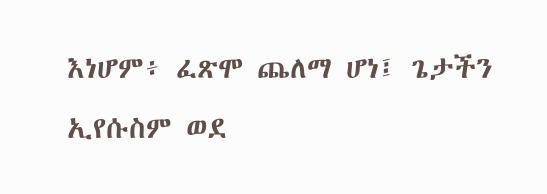እነሆም፥ ፈጽሞ ጨለማ ሆነ፤ ጌታችን ኢየሱስም ወደ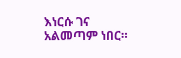እነርሱ ገና አልመጣም ነበር።